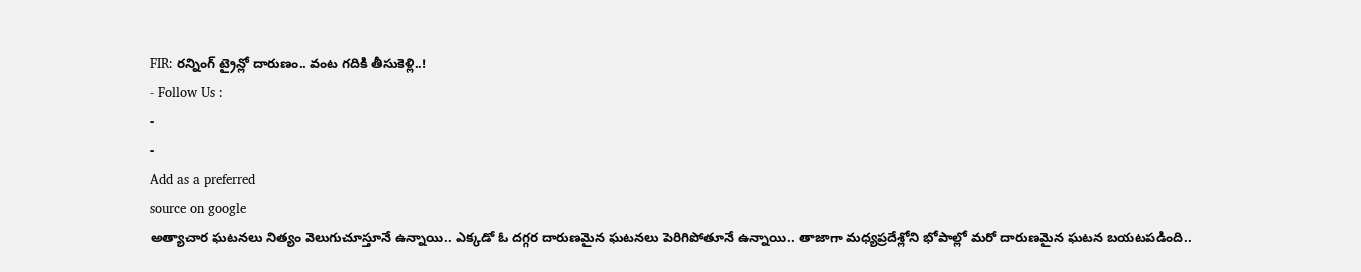FIR: రన్నింగ్ ట్రైన్లో దారుణం.. వంట గదికి తీసుకెళ్లి..!
- Follow Us :
-
-
Add as a preferred
source on google
అత్యాచార ఘటనలు నిత్యం వెలుగుచూస్తూనే ఉన్నాయి.. ఎక్కడో ఓ దగ్గర దారుణమైన ఘటనలు పెరిగిపోతూనే ఉన్నాయి.. తాజాగా మధ్యప్రదేశ్లోని భోపాల్లో మరో దారుణమైన ఘటన బయటపడింది..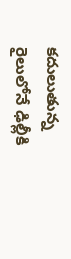కదులుతున్న రైలులోనే ఢిల్లీకి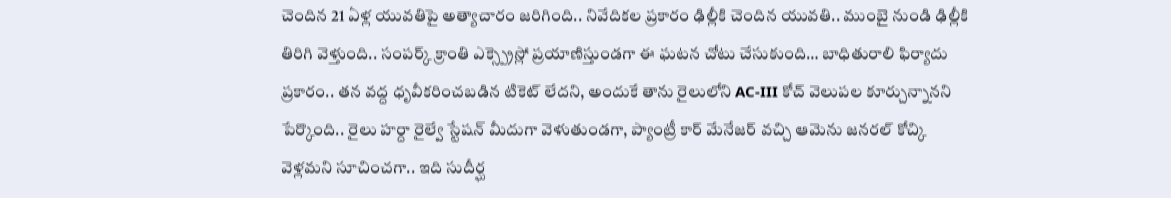చెందిన 21 ఏళ్ల యువతిపై అత్యాచారం జరిగింది.. నివేదికల ప్రకారం ఢిల్లీకి చెందిన యువతి.. ముంబై నుండి ఢిల్లీకి తిరిగి వెళ్తుంది.. సంపర్క్ క్రాంతి ఎక్స్ప్రెస్లో ప్రయాణిస్తుండగా ఈ ఘటన చోటు చేసుకుంది… బాధితురాలి ఫిర్యాదు ప్రకారం.. తన వద్ద ధృవీకరించబడిన టికెట్ లేదని, అందుకే తాను రైలులోని AC-III కోచ్ వెలుపల కూర్చున్నానని పేర్కొంది.. రైలు హర్దా రైల్వే స్టేషన్ మీదుగా వెళుతుండగా, ప్యాంట్రీ కార్ మేనేజర్ వచ్చి ఆమెను జనరల్ కోచ్కి వెళ్లమని సూచించగా.. ఇది సుదీర్ఘ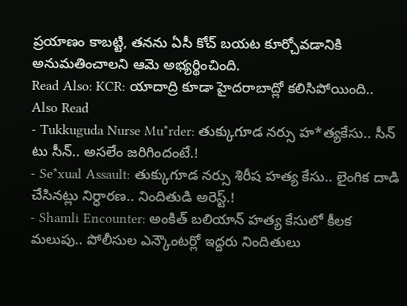ప్రయాణం కాబట్టి, తనను ఏసీ కోచ్ బయట కూర్చోవడానికి అనుమతించాలని ఆమె అభ్యర్థించింది.
Read Also: KCR: యాదాద్రి కూడా హైదరాబాద్లో కలిసిపోయింది..
Also Read
- Tukkuguda Nurse Mu*rder: తుక్కుగూడ నర్సు హ*త్యకేసు.. సీన్ టు సీన్.. అసలేం జరిగిందంటే.!
- Se*xual Assault: తుక్కుగూడ నర్సు శిరీష హత్య కేసు.. లైంగిక దాడి చేసినట్లు నిర్ధారణ.. నిందితుడి అరెస్ట్.!
- Shamli Encounter: అంకిత్ బలియాన్ హత్య కేసులో కీలక మలుపు.. పోలీసుల ఎన్కౌంటర్లో ఇద్దరు నిందితులు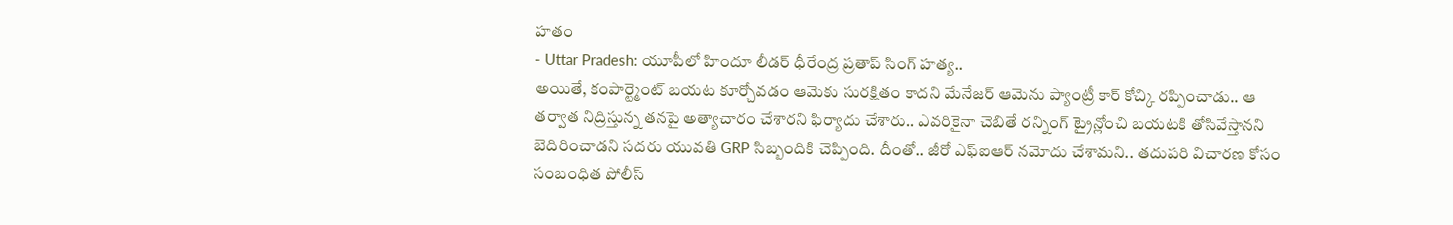హతం
- Uttar Pradesh: యూపీలో హిందూ లీడర్ ధీరేంద్ర ప్రతాప్ సింగ్ హత్య..
అయితే, కంపార్ట్మెంట్ బయట కూర్చోవడం ఆమెకు సురక్షితం కాదని మేనేజర్ ఆమెను ప్యాంట్రీ కార్ కోచ్కి రప్పించాడు.. ఆ తర్వాత నిద్రిస్తున్న తనపై అత్యాచారం చేశారని ఫిర్యాదు చేశారు.. ఎవరికైనా చెబితే రన్నింగ్ ట్రైన్లోంచి బయటకి తోసివేస్తానని బెదిరించాడని సదరు యువతి GRP సిబ్బందికి చెప్పింది. దీంతో.. జీరో ఎఫ్ఐఆర్ నమోదు చేశామని.. తదుపరి విచారణ కోసం సంబంధిత పోలీస్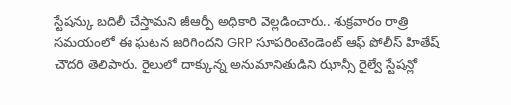స్టేషన్కు బదిలీ చేస్తామని జీఆర్పీ అధికారి వెల్లడించారు.. శుక్రవారం రాత్రి సమయంలో ఈ ఘటన జరిగిందని GRP సూపరింటెండెంట్ ఆఫ్ పోలీస్ హితేష్ చౌదరి తెలిపారు. రైలులో దాక్కున్న అనుమానితుడిని ఝాన్సీ రైల్వే స్టేషన్లో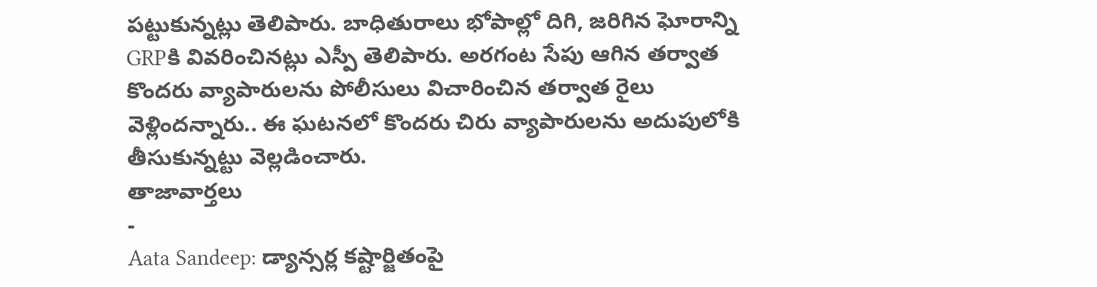పట్టుకున్నట్లు తెలిపారు. బాధితురాలు భోపాల్లో దిగి, జరిగిన ఘోరాన్ని GRPకి వివరించినట్లు ఎస్పీ తెలిపారు. అరగంట సేపు ఆగిన తర్వాత కొందరు వ్యాపారులను పోలీసులు విచారించిన తర్వాత రైలు వెళ్లిందన్నారు.. ఈ ఘటనలో కొందరు చిరు వ్యాపారులను అదుపులోకి తీసుకున్నట్టు వెల్లడించారు.
తాజావార్తలు
-
Aata Sandeep: డ్యాన్సర్ల కష్టార్జితంపై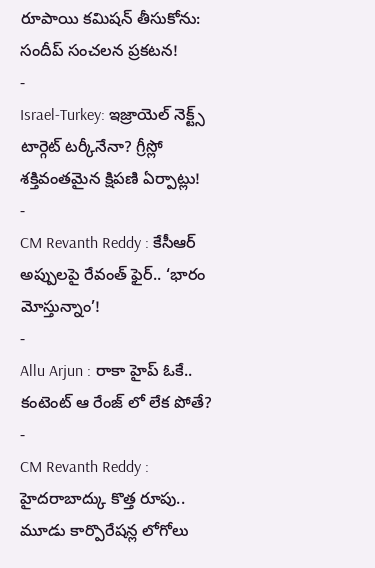రూపాయి కమిషన్ తీసుకోను: సందీప్ సంచలన ప్రకటన!
-
Israel-Turkey: ఇజ్రాయెల్ నెక్ట్స్ టార్గెట్ టర్కీనేనా? గ్రీస్లో శక్తివంతమైన క్షిపణి ఏర్పాట్లు!
-
CM Revanth Reddy : కేసీఆర్ అప్పులపై రేవంత్ ఫైర్.. ‘భారం మోస్తున్నాం’!
-
Allu Arjun : రాకా హైప్ ఓకే.. కంటెంట్ ఆ రేంజ్ లో లేక పోతే?
-
CM Revanth Reddy : హైదరాబాద్కు కొత్త రూపు.. మూడు కార్పొరేషన్ల లోగోలు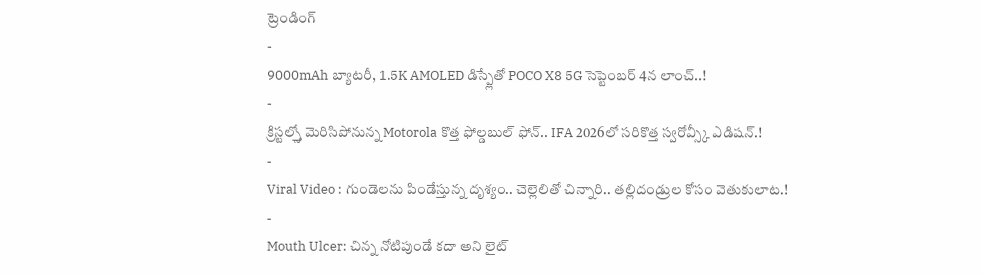ట్రెండింగ్
-
9000mAh బ్యాటరీ, 1.5K AMOLED డిస్ప్లేతో POCO X8 5G సెప్టెంబర్ 4న లాంచ్..!
-
క్రిస్టల్స్తో మెరిసిపోనున్న Motorola కొత్త ఫోల్డబుల్ ఫోన్.. IFA 2026లో సరికొత్త స్వరోవ్స్కీ ఎడిషన్.!
-
Viral Video : గుండెలను పిండేస్తున్న దృశ్యం.. చెల్లెలితో చిన్నారి.. తల్లిదండ్రుల కోసం వెతుకులాట.!
-
Mouth Ulcer: చిన్న నోటిపుండే కదా అని లైట్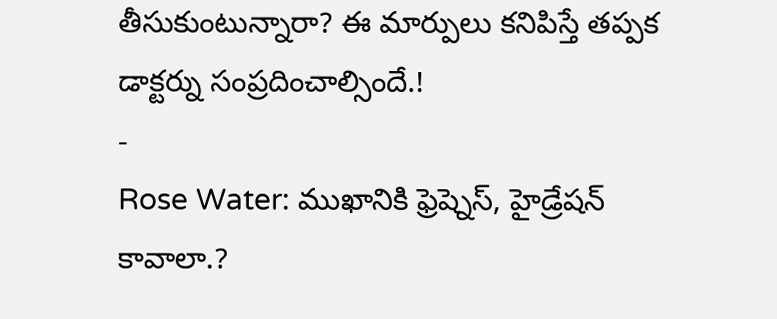తీసుకుంటున్నారా? ఈ మార్పులు కనిపిస్తే తప్పక డాక్టర్ను సంప్రదించాల్సిందే.!
-
Rose Water: ముఖానికి ఫ్రెష్నెస్, హైడ్రేషన్ కావాలా.?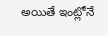అయితే ఇంట్లోనే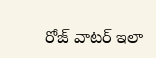రోజ్ వాటర్ ఇలా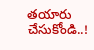తయారు చేసుకోండి..!